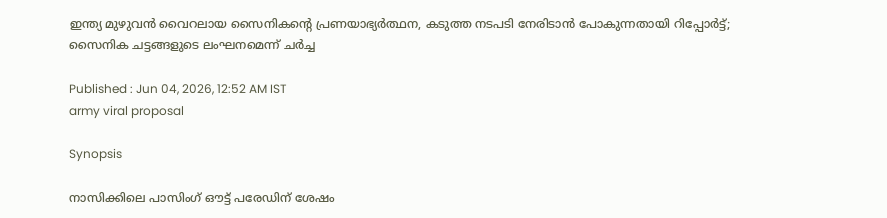ഇന്ത്യ മുഴുവൻ വൈറലായ സൈനികന്‍റെ പ്രണയാഭ്യർത്ഥന, കടുത്ത നടപടി നേരിടാൻ പോകുന്നതായി റിപ്പോർട്ട്; സൈനിക ചട്ടങ്ങളുടെ ലംഘനമെന്ന് ചർച്ച

Published : Jun 04, 2026, 12:52 AM IST
army viral proposal

Synopsis

നാസിക്കിലെ പാസിംഗ് ഔട്ട് പരേഡിന് ശേഷം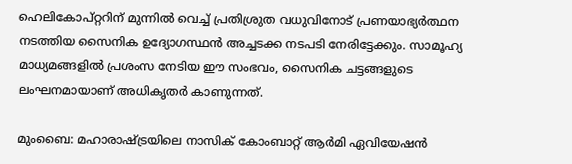ഹെലികോപ്റ്ററിന് മുന്നിൽ വെച്ച് പ്രതിശ്രുത വധുവിനോട് പ്രണയാഭ്യർത്ഥന നടത്തിയ സൈനിക ഉദ്യോഗസ്ഥൻ അച്ചടക്ക നടപടി നേരിട്ടേക്കും. സാമൂഹ്യ മാധ്യമങ്ങളിൽ പ്രശംസ നേടിയ ഈ സംഭവം, സൈനിക ചട്ടങ്ങളുടെ ലംഘനമായാണ് അധികൃതർ കാണുന്നത്.

മുംബൈ: മഹാരാഷ്ട്രയിലെ നാസിക് കോംബാറ്റ് ആർമി ഏവിയേഷൻ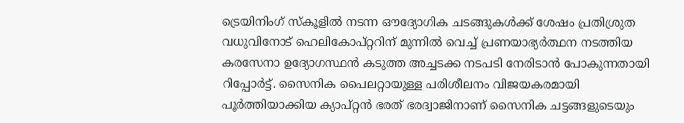ട്രെയിനിംഗ് സ്കൂളിൽ നടന്ന ഔദ്യോഗിക ചടങ്ങുകൾക്ക് ശേഷം പ്രതിശ്രുത വധുവിനോട് ഹെലികോപ്റ്ററിന് മുന്നിൽ വെച്ച് പ്രണയാഭ്യർത്ഥന നടത്തിയ കരസേനാ ഉദ്യോഗസ്ഥൻ കടുത്ത അച്ചടക്ക നടപടി നേരിടാൻ പോകുന്നതായി റിപ്പോർട്ട്. സൈനിക പൈലറ്റായുള്ള പരിശീലനം വിജയകരമായി പൂർത്തിയാക്കിയ ക്യാപ്റ്റൻ ഭരത് ഭരദ്വാജിനാണ് സൈനിക ചട്ടങ്ങളുടെയും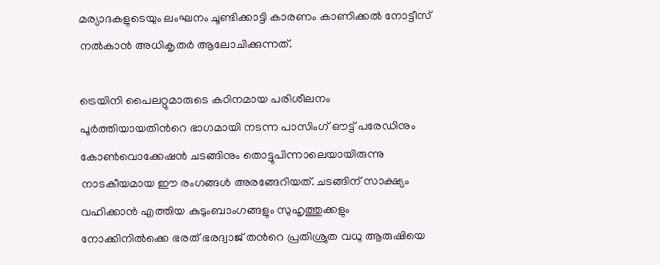മര്യാദകളുടെയും ലംഘനം ചൂണ്ടിക്കാട്ടി കാരണം കാണിക്കൽ നോട്ടീസ് നൽകാൻ അധികൃതർ ആലോചിക്കുന്നത്.

ട്രെയിനി പൈലറ്റുമാരുടെ കഠിനമായ പരിശീലനം പൂർത്തിയായതിന്‍റെ ഭാഗമായി നടന്ന പാസിംഗ് ഔട്ട് പരേഡിനും കോൺവൊക്കേഷൻ ചടങ്ങിനും തൊട്ടുപിന്നാലെയായിരുന്നു നാടകീയമായ ഈ രംഗങ്ങൾ അരങ്ങേറിയത്. ചടങ്ങിന് സാക്ഷ്യം വഹിക്കാൻ എത്തിയ കുടുംബാംഗങ്ങളും സുഹൃത്തുക്കളും നോക്കിനിൽക്കെ ഭരത് ഭരദ്വാജ് തന്‍റെ പ്രതിശ്രുത വധു ആരുഷിയെ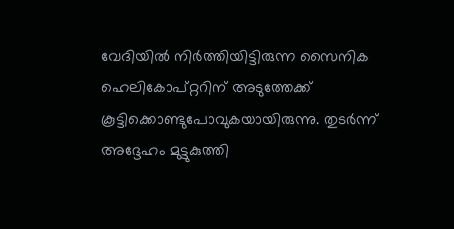വേദിയിൽ നിർത്തിയിട്ടിരുന്ന സൈനിക ഹെലികോപ്റ്ററിന് അടുത്തേക്ക് കൂട്ടിക്കൊണ്ടുപോവുകയായിരുന്നു. തുടർന്ന് അദ്ദേഹം മുട്ടുകുത്തി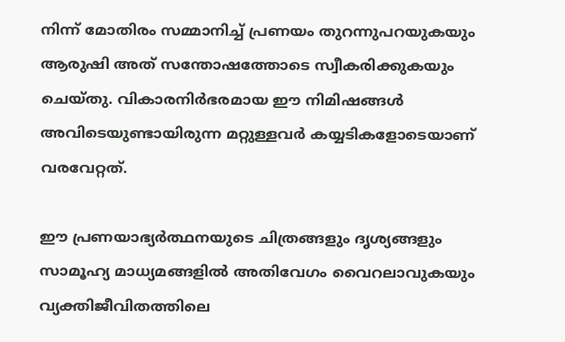നിന്ന് മോതിരം സമ്മാനിച്ച് പ്രണയം തുറന്നുപറയുകയും ആരുഷി അത് സന്തോഷത്തോടെ സ്വീകരിക്കുകയും ചെയ്തു. വികാരനിർഭരമായ ഈ നിമിഷങ്ങൾ അവിടെയുണ്ടായിരുന്ന മറ്റുള്ളവർ കയ്യടികളോടെയാണ് വരവേറ്റത്.

ഈ പ്രണയാഭ്യർത്ഥനയുടെ ചിത്രങ്ങളും ദൃശ്യങ്ങളും സാമൂഹ്യ മാധ്യമങ്ങളിൽ അതിവേഗം വൈറലാവുകയും വ്യക്തിജീവിതത്തിലെ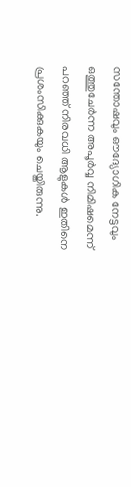സന്തോഷവും ഔദ്യോഗിക നേട്ടവും ഒത്തുചേർന്ന അപൂർവ്വ നിമിഷമെന്ന് പറഞ്ഞ് നിരവധി ആളുകൾ ഇതിനെ പ്രശംസിക്കുകയും ചെയ്തിരുന്നു.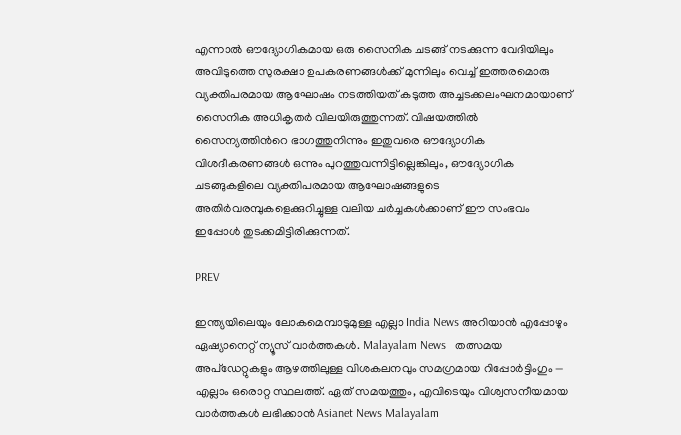എന്നാൽ ഔദ്യോഗികമായ ഒരു സൈനിക ചടങ്ങ് നടക്കുന്ന വേദിയിലും അവിടുത്തെ സുരക്ഷാ ഉപകരണങ്ങൾക്ക് മുന്നിലും വെച്ച് ഇത്തരമൊരു വ്യക്തിപരമായ ആഘോഷം നടത്തിയത് കടുത്ത അച്ചടക്കലംഘനമായാണ് സൈനിക അധികൃതർ വിലയിരുത്തുന്നത്. വിഷയത്തിൽ സൈന്യത്തിന്‍റെ ഭാഗത്തുനിന്നും ഇതുവരെ ഔദ്യോഗിക വിശദീകരണങ്ങൾ ഒന്നും പുറത്തുവന്നിട്ടില്ലെങ്കിലും, ഔദ്യോഗിക ചടങ്ങുകളിലെ വ്യക്തിപരമായ ആഘോഷങ്ങളുടെ അതിർവരമ്പുകളെക്കുറിച്ചുള്ള വലിയ ചർച്ചകൾക്കാണ് ഈ സംഭവം ഇപ്പോൾ തുടക്കമിട്ടിരിക്കുന്നത്.

PREV

ഇന്ത്യയിലെയും ലോകമെമ്പാടുമുള്ള എല്ലാ India News അറിയാൻ എപ്പോഴും ഏഷ്യാനെറ്റ് ന്യൂസ് വാർത്തകൾ. Malayalam News   തത്സമയ അപ്‌ഡേറ്റുകളും ആഴത്തിലുള്ള വിശകലനവും സമഗ്രമായ റിപ്പോർട്ടിംഗും — എല്ലാം ഒരൊറ്റ സ്ഥലത്ത്. ഏത് സമയത്തും, എവിടെയും വിശ്വസനീയമായ വാർത്തകൾ ലഭിക്കാൻ Asianet News Malayalam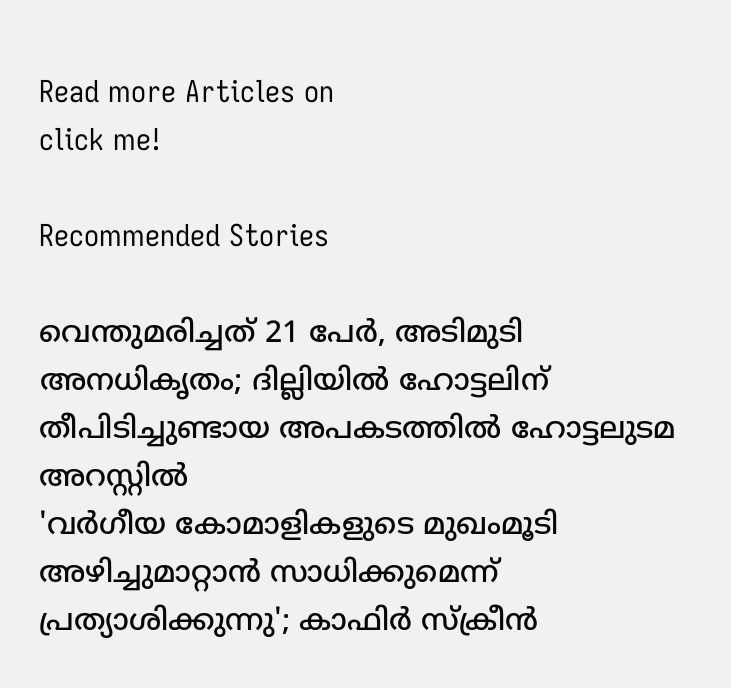Read more Articles on
click me!

Recommended Stories

വെന്തുമരിച്ചത് 21 പേർ, അടിമുടി അനധികൃതം; ദില്ലിയിൽ ഹോട്ടലിന് തീപിടിച്ചുണ്ടായ അപകടത്തിൽ ഹോട്ടലുടമ അറസ്റ്റിൽ
'വർഗീയ കോമാളികളുടെ മുഖംമൂടി അഴിച്ചുമാറ്റാൻ സാധിക്കുമെന്ന് പ്രത്യാശിക്കുന്നു'; കാഫിർ സ്ക്രീൻ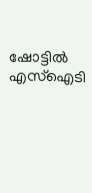ഷോട്ടിൽ എസ്ഐടി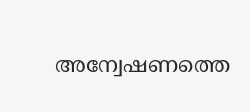അന്വേഷണത്തെ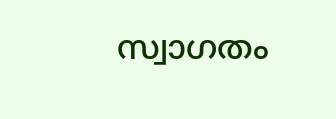സ്വാഗതം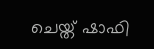ചെയ്ത് ഷാഫി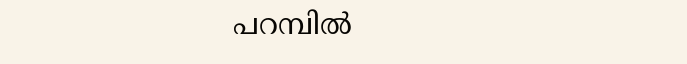പറമ്പിൽ